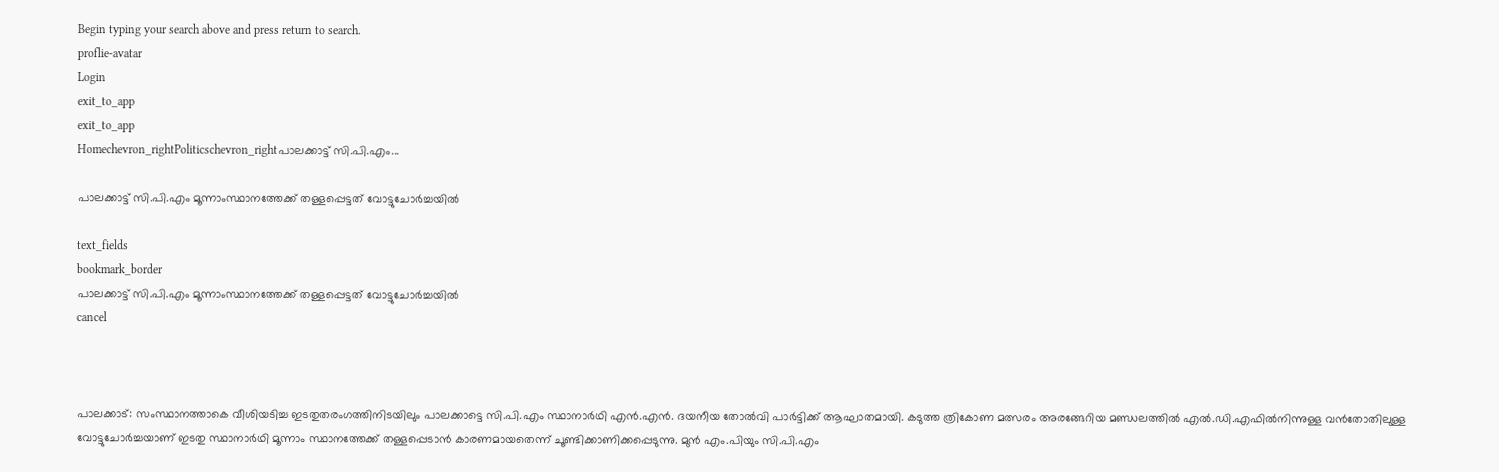Begin typing your search above and press return to search.
proflie-avatar
Login
exit_to_app
exit_to_app
Homechevron_rightPoliticschevron_rightപാലക്കാട്ട് സി.പി.എം...

പാലക്കാട്ട് സി.പി.എം മൂന്നാംസ്ഥാനത്തേക്ക് തള്ളപ്പെട്ടത് വോട്ടുചോര്‍ച്ചയില്‍

text_fields
bookmark_border
പാലക്കാട്ട് സി.പി.എം മൂന്നാംസ്ഥാനത്തേക്ക് തള്ളപ്പെട്ടത് വോട്ടുചോര്‍ച്ചയില്‍
cancel



പാലക്കാട്: സംസ്ഥാനത്താകെ വീശിയടിച്ച ഇടതുതരംഗത്തിനിടയിലും പാലക്കാട്ടെ സി.പി.എം സ്ഥാനാര്‍ഥി എന്‍.എന്‍. ദയനീയ തോല്‍വി പാര്‍ട്ടിക്ക് ആഘാതമായി. കടുത്ത ത്രികോണ മത്സരം അരങ്ങേറിയ മണ്ഡലത്തില്‍ എല്‍.ഡി.എഫില്‍നിന്നുള്ള വന്‍തോതിലുള്ള വോട്ടുചോര്‍ച്ചയാണ് ഇടതു സ്ഥാനാര്‍ഥി മൂന്നാം സ്ഥാനത്തേക്ക് തള്ളപ്പെടാന്‍ കാരണമായതെന്ന് ചൂണ്ടിക്കാണിക്കപ്പെടുന്നു. മുന്‍ എം.പിയും സി.പി.എം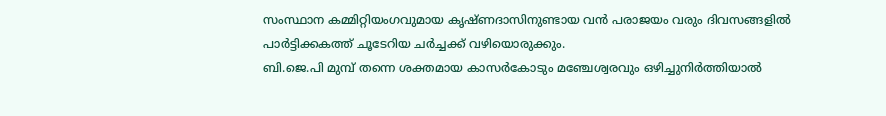സംസ്ഥാന കമ്മിറ്റിയംഗവുമായ കൃഷ്ണദാസിനുണ്ടായ വന്‍ പരാജയം വരും ദിവസങ്ങളില്‍ പാര്‍ട്ടിക്കകത്ത് ചൂടേറിയ ചര്‍ച്ചക്ക് വഴിയൊരുക്കും.
ബി.ജെ.പി മുമ്പ് തന്നെ ശക്തമായ കാസര്‍കോടും മഞ്ചേശ്വരവും ഒഴിച്ചുനിര്‍ത്തിയാല്‍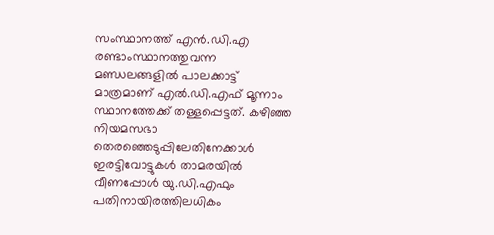സംസ്ഥാനത്ത് എന്‍.ഡി.എ രണ്ടാംസ്ഥാനത്തുവന്ന മണ്ഡലങ്ങളില്‍ പാലക്കാട്ട് മാത്രമാണ് എല്‍.ഡി.എഫ് മൂന്നാം സ്ഥാനത്തേക്ക് തള്ളപ്പെട്ടത്. കഴിഞ്ഞ നിയമസഭാ തെരഞ്ഞെടുപ്പിലേതിനേക്കാള്‍ ഇരട്ടിവോട്ടുകള്‍ താമരയില്‍ വീണപ്പോള്‍ യു.ഡി.എഫും പതിനായിരത്തിലധികം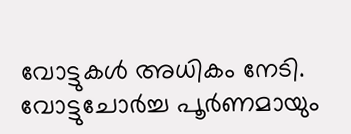വോട്ടുകള്‍ അധികം നേടി. വോട്ടുചോര്‍ച്ച പൂര്‍ണമായും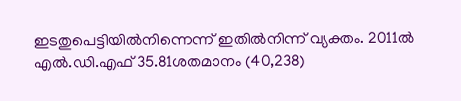ഇടതുപെട്ടിയില്‍നിന്നെന്ന് ഇതില്‍നിന്ന് വ്യക്തം. 2011ല്‍ എല്‍.ഡി.എഫ് 35.81ശതമാനം (40,238)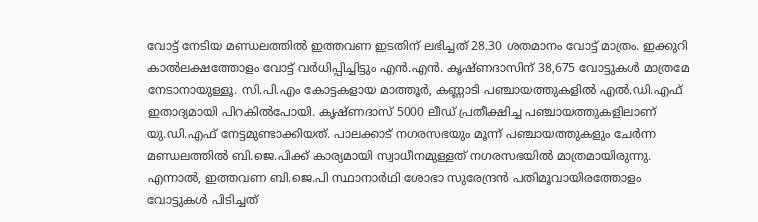വോട്ട് നേടിയ മണ്ഡലത്തില്‍ ഇത്തവണ ഇടതിന് ലഭിച്ചത് 28.30 ശതമാനം വോട്ട് മാത്രം. ഇക്കുറി കാല്‍ലക്ഷത്തോളം വോട്ട് വര്‍ധിപ്പിച്ചിട്ടും എന്‍.എന്‍. കൃഷ്ണദാസിന് 38,675 വോട്ടുകള്‍ മാത്രമേ നേടാനായുള്ളൂ. സി.പി.എം കോട്ടകളായ മാത്തൂര്‍, കണ്ണാടി പഞ്ചായത്തുകളില്‍ എല്‍.ഡി.എഫ് ഇതാദ്യമായി പിറകില്‍പോയി. കൃഷ്ണദാസ് 5000 ലീഡ് പ്രതീക്ഷിച്ച പഞ്ചായത്തുകളിലാണ് യു.ഡി.എഫ് നേട്ടമുണ്ടാക്കിയത്. പാലക്കാട് നഗരസഭയും മൂന്ന് പഞ്ചായത്തുകളും ചേര്‍ന്ന മണ്ഡലത്തില്‍ ബി.ജെ.പിക്ക് കാര്യമായി സ്വാധീനമുള്ളത് നഗരസഭയില്‍ മാത്രമായിരുന്നു. എന്നാല്‍, ഇത്തവണ ബി.ജെ.പി സ്ഥാനാര്‍ഥി ശോഭാ സുരേന്ദ്രന്‍ പതിമൂവായിരത്തോളം വോട്ടുകള്‍ പിടിച്ചത്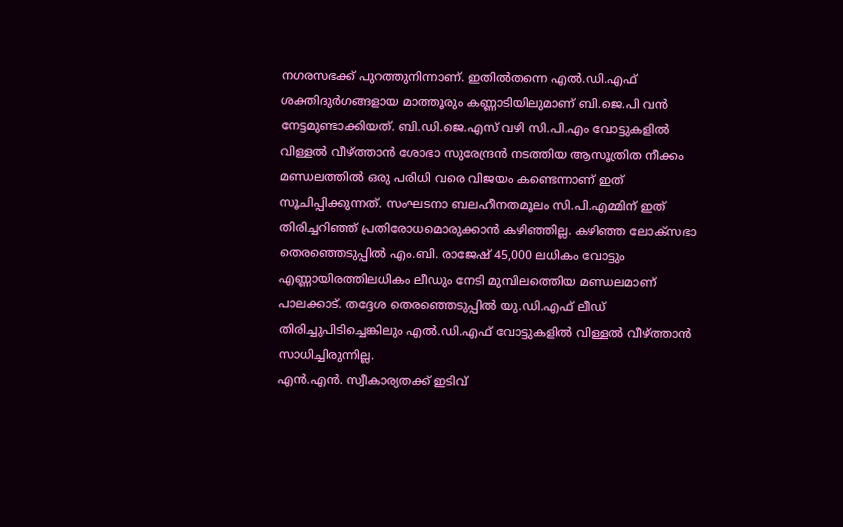നഗരസഭക്ക് പുറത്തുനിന്നാണ്. ഇതില്‍തന്നെ എല്‍.ഡി.എഫ് ശക്തിദുര്‍ഗങ്ങളായ മാത്തൂരും കണ്ണാടിയിലുമാണ് ബി.ജെ.പി വന്‍ നേട്ടമുണ്ടാക്കിയത്. ബി.ഡി.ജെ.എസ് വഴി സി.പി.എം വോട്ടുകളില്‍ വിള്ളല്‍ വീഴ്ത്താന്‍ ശോഭാ സുരേന്ദ്രന്‍ നടത്തിയ ആസൂത്രിത നീക്കം മണ്ഡലത്തില്‍ ഒരു പരിധി വരെ വിജയം കണ്ടെന്നാണ് ഇത് സൂചിപ്പിക്കുന്നത്. സംഘടനാ ബലഹീനതമൂലം സി.പി.എമ്മിന് ഇത് തിരിച്ചറിഞ്ഞ് പ്രതിരോധമൊരുക്കാന്‍ കഴിഞ്ഞില്ല. കഴിഞ്ഞ ലോക്സഭാ തെരഞ്ഞെടുപ്പില്‍ എം.ബി. രാജേഷ് 45,000 ലധികം വോട്ടും എണ്ണായിരത്തിലധികം ലീഡും നേടി മുമ്പിലത്തെിയ മണ്ഡലമാണ് പാലക്കാട്. തദ്ദേശ തെരഞ്ഞെടുപ്പില്‍ യു.ഡി.എഫ് ലീഡ് തിരിച്ചുപിടിച്ചെങ്കിലും എല്‍.ഡി.എഫ് വോട്ടുകളില്‍ വിള്ളല്‍ വീഴ്ത്താന്‍ സാധിച്ചിരുന്നില്ല.
എന്‍.എന്‍. സ്വീകാര്യതക്ക് ഇടിവ്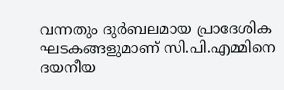വന്നതും ദുര്‍ബലമായ പ്രാദേശിക ഘടകങ്ങളുമാണ് സി.പി.എമ്മിനെ ദയനീയ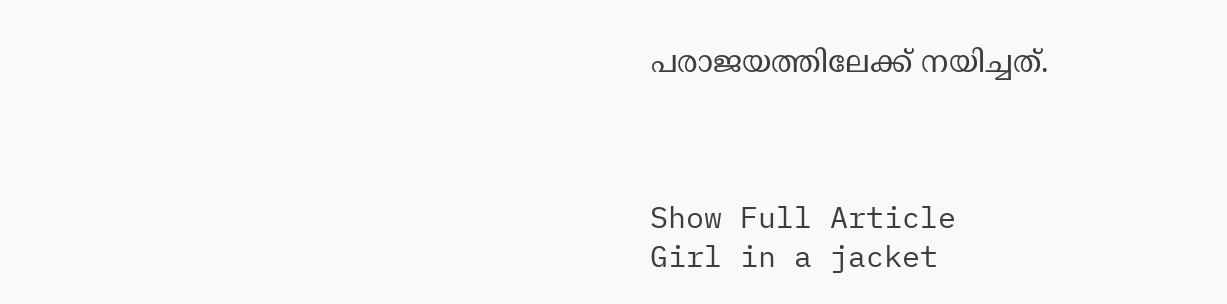പരാജയത്തിലേക്ക് നയിച്ചത്.



Show Full Article
Girl in a jacket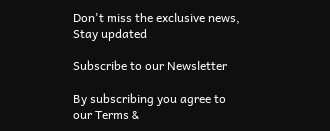Don't miss the exclusive news, Stay updated

Subscribe to our Newsletter

By subscribing you agree to our Terms &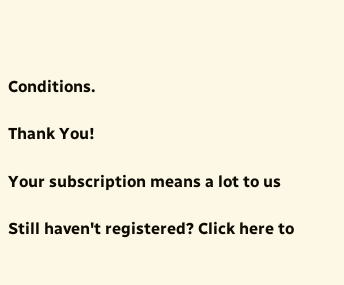Conditions.

Thank You!

Your subscription means a lot to us

Still haven't registered? Click here to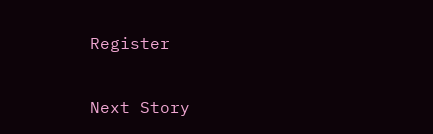Register

Next Story